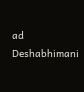ad
Deshabhimani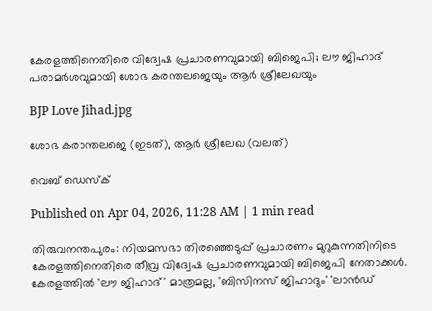കേരളത്തിനെതിരെ വിദ്വേഷ പ്രചാരണവുമായി ബിജെപി; ലൗ ജിഹാദ് പരാമർശവുമായി ശോഭ കരന്തലജെയും ആർ ശ്രീലേഖയും

BJP Love Jihad.jpg

ശോഭ കരാന്തലജെ (ഇടത്), ആർ ശ്രീലേഖ (വലത്)

വെബ് ഡെസ്ക്

Published on Apr 04, 2026, 11:28 AM | 1 min read

തിരുവനന്തപുരം: നിയമസഭാ തിരഞ്ഞെടുപ്പ് പ്രചാരണം മുറുകുന്നതിനിടെ കേരളത്തിനെതിരെ തീവ്ര വിദ്വേഷ പ്രചാരണവുമായി ബിജെപി നേതാക്കൾ. കേരളത്തിൽ 'ലൗ ജിഹാദ്' മാത്രമല്ല, 'ബിസിനസ് ജിഹാദും' 'ലാൻഡ്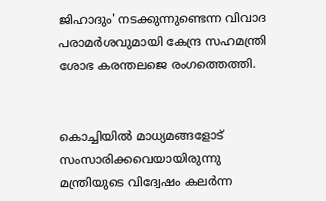ജിഹാദും' നടക്കുന്നുണ്ടെന്ന വിവാദ പരാമർശവുമായി കേന്ദ്ര സഹമന്ത്രി ശോഭ കരന്തലജെ രംഗത്തെത്തി.


കൊച്ചിയിൽ മാധ്യമങ്ങളോട് സംസാരിക്കവെയായിരുന്നു മന്ത്രിയുടെ വിദ്വേഷം കലർന്ന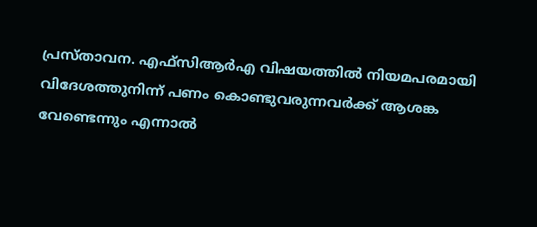പ്രസ്താവന. എഫ്‌സിആർഎ വിഷയത്തിൽ നിയമപരമായി വിദേശത്തുനിന്ന് പണം കൊണ്ടുവരുന്നവർക്ക് ആശങ്ക വേണ്ടെന്നും എന്നാൽ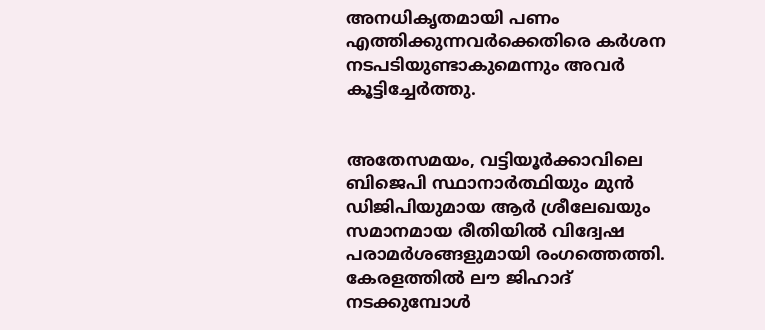അനധികൃതമായി പണം എത്തിക്കുന്നവർക്കെതിരെ കർശന നടപടിയുണ്ടാകുമെന്നും അവർ കൂട്ടിച്ചേർത്തു.


അതേസമയം, വട്ടിയൂർക്കാവിലെ ബിജെപി സ്ഥാനാർത്ഥിയും മുൻ ഡിജിപിയുമായ ആർ ശ്രീലേഖയും സമാനമായ രീതിയിൽ വിദ്വേഷ പരാമർശങ്ങളുമായി രംഗത്തെത്തി. കേരളത്തിൽ ലൗ ജിഹാദ് നടക്കുമ്പോൾ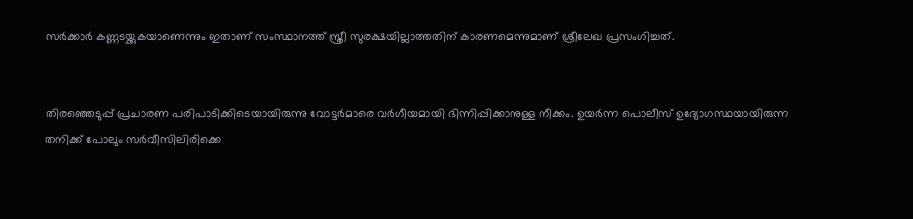സർക്കാർ കണ്ണടയ്ക്കുകയാണെന്നും ഇതാണ് സംസ്ഥാനത്ത് സ്ത്രീ സുരക്ഷയില്ലാത്തതിന് കാരണമെന്നുമാണ് ശ്രീലേഖ പ്രസംഗിച്ചത്.


തിരഞ്ഞെടുപ്പ് പ്രചാരണ പരിപാടിക്കിടെയായിരുന്നു വോട്ടർമാരെ വർഗീയമായി ഭിന്നിപ്പിക്കാനുള്ള നീക്കം. ഉയർന്ന പൊലീസ് ഉദ്യോഗസ്ഥയായിരുന്ന തനിക്ക് പോലും സർവീസിലിരിക്കെ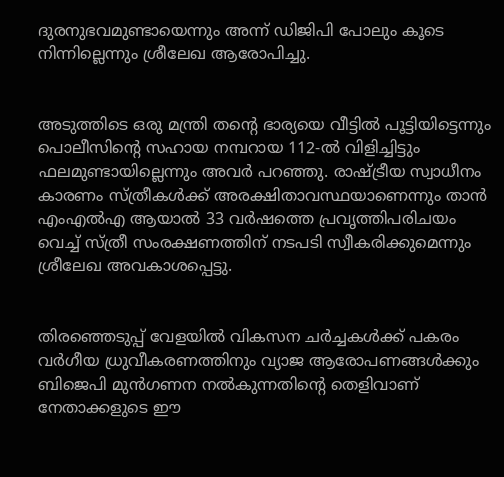ദുരനുഭവമുണ്ടായെന്നും അന്ന് ഡിജിപി പോലും കൂടെ നിന്നില്ലെന്നും ശ്രീലേഖ ആരോപിച്ചു.


അടുത്തിടെ ഒരു മന്ത്രി തന്റെ ഭാര്യയെ വീട്ടിൽ പൂട്ടിയിട്ടെന്നും പൊലീസിന്റെ സഹായ നമ്പറായ 112-ൽ വിളിച്ചിട്ടും ഫലമുണ്ടായില്ലെന്നും അവർ പറഞ്ഞു. രാഷ്ട്രീയ സ്വാധീനം കാരണം സ്ത്രീകൾക്ക് അരക്ഷിതാവസ്ഥയാണെന്നും താൻ എംഎൽഎ ആയാൽ 33 വർഷത്തെ പ്രവൃത്തിപരിചയം വെച്ച് സ്ത്രീ സംരക്ഷണത്തിന് നടപടി സ്വീകരിക്കുമെന്നും ശ്രീലേഖ അവകാശപ്പെട്ടു.


തിരഞ്ഞെടുപ്പ് വേളയിൽ വികസന ചർച്ചകൾക്ക് പകരം വർഗീയ ധ്രുവീകരണത്തിനും വ്യാജ ആരോപണങ്ങൾക്കും ബിജെപി മുൻഗണന നൽകുന്നതിന്റെ തെളിവാണ് നേതാക്കളുടെ ഈ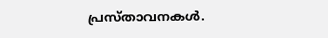പ്രസ്താവനകൾ.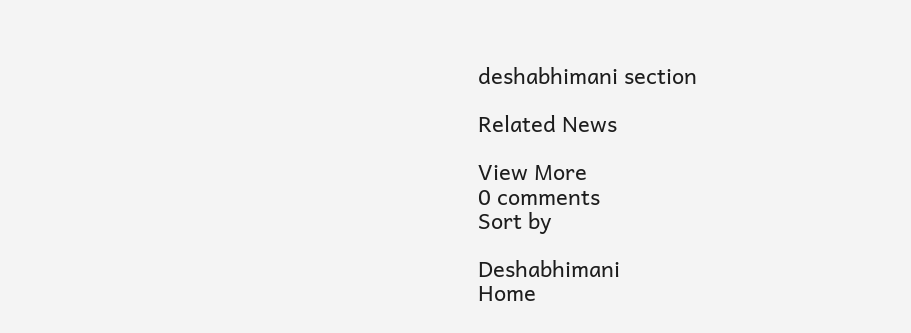deshabhimani section

Related News

View More
0 comments
Sort by

Deshabhimani
Home